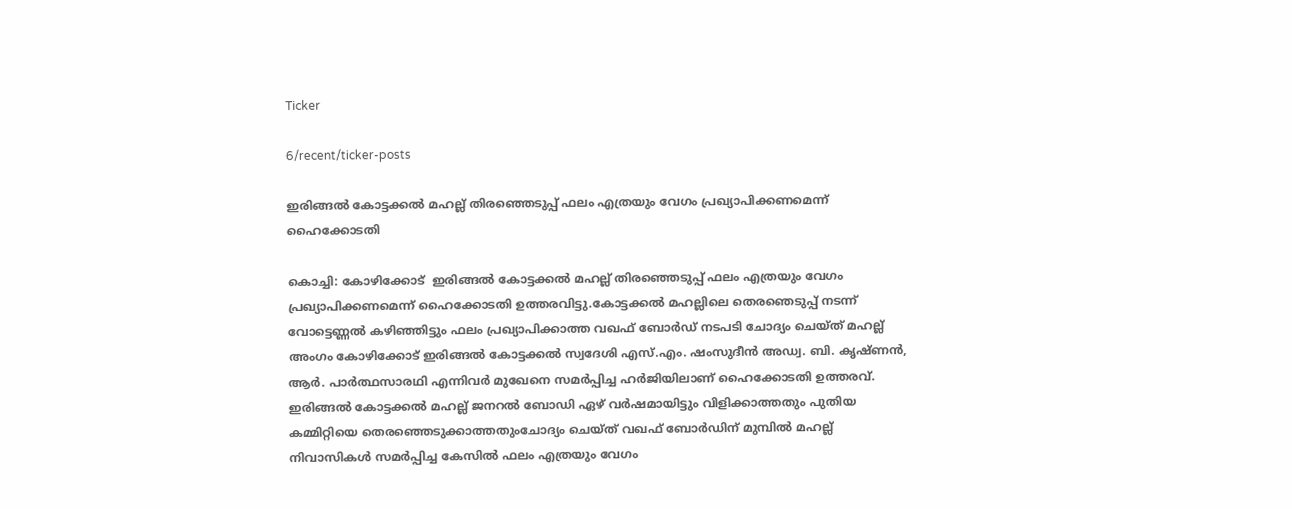Ticker

6/recent/ticker-posts

ഇരിങ്ങൽ കോട്ടക്കൽ മഹല്ല് തിരഞ്ഞെടുപ്പ് ഫലം എത്രയും വേഗം പ്രഖ്യാപിക്കണമെന്ന് ഹൈക്കോടതി

കൊച്ചി: കോഴിക്കോട്  ഇരിങ്ങൽ കോട്ടക്കൽ മഹല്ല് തിരഞ്ഞെടുപ്പ് ഫലം എത്രയും വേഗം പ്രഖ്യാപിക്കണമെന്ന് ഹൈക്കോടതി ഉത്തരവിട്ടു.കോട്ടക്കൽ മഹല്ലിലെ തെരഞെടുപ്പ് നടന്ന് വോട്ടെണ്ണൽ കഴിഞ്ഞിട്ടും ഫലം പ്രഖ്യാപിക്കാത്ത വഖഫ് ബോർഡ് നടപടി ചോദ്യം ചെയ്ത് മഹല്ല് അംഗം കോഴിക്കോട് ഇരിങ്ങൽ കോട്ടക്കൽ സ്വദേശി എസ്.എം. ഷംസുദീൻ അഡ്വ. ബി. കൃഷ്ണൻ, ആർ. പാർത്ഥസാരഥി എന്നിവർ മുഖേനെ സമർപ്പിച്ച ഹർജിയിലാണ് ഹൈക്കോടതി ഉത്തരവ്. ഇരിങ്ങൽ കോട്ടക്കൽ മഹല്ല് ജനറൽ ബോഡി ഏഴ് വർഷമായിട്ടും വിളിക്കാത്തതും പുതിയ കമ്മിറ്റിയെ തെരഞ്ഞെടുക്കാത്തതുംചോദ്യം ചെയ്ത് വഖഫ് ബോർഡിന് മുമ്പിൽ മഹല്ല് നിവാസികൾ സമർപ്പിച്ച കേസിൽ ഫലം എത്രയും വേഗം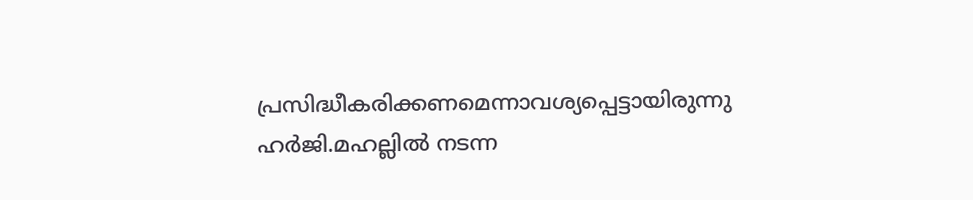പ്രസിദ്ധീകരിക്കണമെന്നാവശ്യപ്പെട്ടായിരുന്നു ഹർജി.മഹല്ലിൽ നടന്ന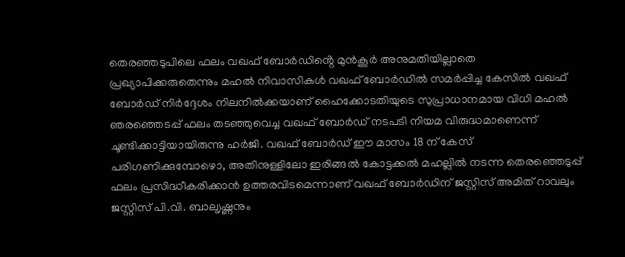തെരഞ്ഞടുപിലെ ഫലം വഖഫ് ബോർഡിൻ്റെ മുൻകൂർ അനുമതിയില്ലാതെ പ്രഖ്യാപിക്കരുതെന്നും മഹൽ നിവാസികൾ വഖഫ് ബോർഡിൽ സമർപ്പിച്ച കേസിൽ വഖഫ് ബോർഡ് നിർദ്ദേശം നിലനിൽക്കയാണ് ഹൈക്കോടതിയുടെ സുപ്രാധാനമായ വിധി മഹൽ ഞരഞ്ഞെടപ്പ് ഫലം തടഞ്ഞുവെച്ച വഖഫ് ബോർഡ് നടപടി നിയമ വിരുദ്ധമാണെന്ന് ചൂണ്ടിക്കാട്ടിയായിരുന്നു ഹർജി. വഖഫ് ബോർഡ് ഈ മാസം 18 ന് കേസ് പരിഗണിക്കുമ്പോഴൊ, അതിനുള്ളിലോ ഇരിങ്ങൽ കോട്ടക്കൽ മഹല്ലിൽ നടന്ന തെരഞ്ഞെടുപ്പ് ഫലം പ്രസിദ്ധീകരിക്കാൻ ഉത്തരവിടമെന്നാണ് വഖഫ് ബോർഡിന് ജസ്റ്റിസ് അമിത് റാവലും ജസ്റ്റിസ് പി.വി. ബാലൃഷ്ണനും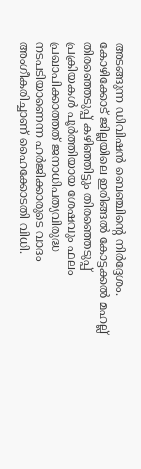അടങ്ങുന്ന ഡിവിഷൻ ബെഞ്ചിൻ്റെ നിർദ്ദേശം.
കോഴിക്കോട് ജില്ലയിലെ ഇരിങ്ങൽ കോട്ടക്കൽ മഹല്ല് തിരഞ്ഞെടുപ്പ് കഴിഞ്ഞിട്ടും തിരഞ്ഞെടുപ്പ് പ്രക്രിയകൾ പൂർത്തിയായ ശേഷവും ഫലം പ്രഖാപിക്കാത്തത് ജനാധിപത്യവിരുദ്ധ നടപടിയാണെന്ന ഹർജിക്കാരുടെ വാദം അംഗീകരിച്ചാണ് ഹൈക്കോടതി വിധി.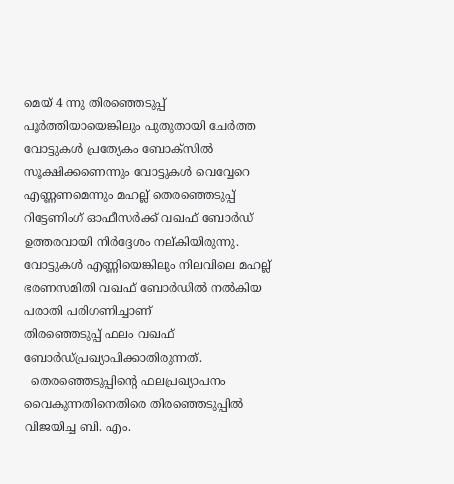മെയ്‌ 4 ന്നു തിരഞ്ഞെടുപ്പ് പൂർത്തിയായെങ്കിലും പുതുതായി ചേർത്ത വോട്ടുകൾ പ്രത്യേകം ബോക്സിൽ സൂക്ഷിക്കണെന്നും വോട്ടുകൾ വെവ്വേറെ എണ്ണണമെന്നും മഹല്ല് തെരഞ്ഞെടുപ്പ് റിട്ടേണിംഗ് ഓഫീസർക്ക് വഖഫ് ബോർഡ് ഉത്തരവായി നിർദ്ദേശം നല്കിയിരുന്നു. വോട്ടുകൾ എണ്ണിയെങ്കിലും നിലവിലെ മഹല്ല് ഭരണസമിതി വഖഫ് ബോർഡിൽ നൽകിയ പരാതി പരിഗണിച്ചാണ്
തിരഞ്ഞെടുപ്പ് ഫലം വഖഫ് ബോർഡ്പ്രഖ്യാപിക്കാതിരുന്നത്.
  തെരഞ്ഞെടുപ്പിന്റെ ഫലപ്രഖ്യാപനം വൈകുന്നതിനെതിരെ തിരഞ്ഞെടുപ്പിൽ വിജയിച്ച ബി. എം.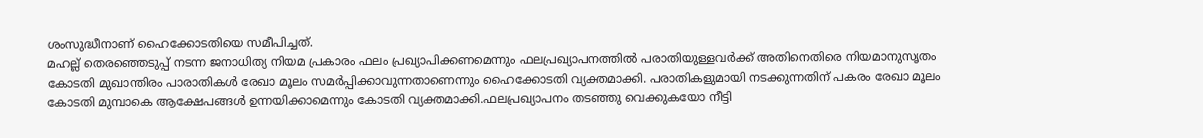ശംസുദ്ധീനാണ് ഹൈക്കോടതിയെ സമീപിച്ചത്.
മഹല്ല് തെരഞ്ഞെടുപ്പ് നടന്ന ജനാധിത്യ നിയമ പ്രകാരം ഫലം പ്രഖ്യാപിക്കണമെന്നും ഫലപ്രഖ്യാപനത്തിൽ പരാതിയുള്ളവർക്ക് അതിനെതിരെ നിയമാനുസൃതം കോടതി മുഖാന്തിരം പാരാതികൾ രേഖാ മൂലം സമർപ്പിക്കാവുന്നതാണെന്നും ഹൈക്കോടതി വ്യക്തമാക്കി. പരാതികളുമായി നടക്കുന്നതിന് പകരം രേഖാ മൂലം കോടതി മുമ്പാകെ ആക്ഷേപങ്ങൾ ഉന്നയിക്കാമെന്നും കോടതി വ്യക്തമാക്കി.ഫലപ്രഖ്യാപനം തടഞ്ഞു വെക്കുകയോ നീട്ടി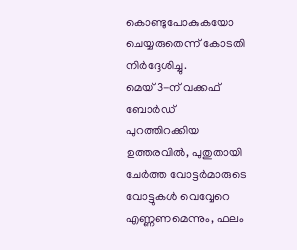കൊണ്ടുപോകുകയോ ചെയ്യരുതെന്ന് കോടതി നിർദ്ദേശിച്ചു.
മെയ് 3-ന് വക്കഫ് ബോർഡ് പുറത്തിറക്കിയ ഉത്തരവിൽ, പുതുതായി ചേർത്ത വോട്ടർമാരുടെ വോട്ടുകൾ വെവ്വേറെ എണ്ണണമെന്നും, ഫലം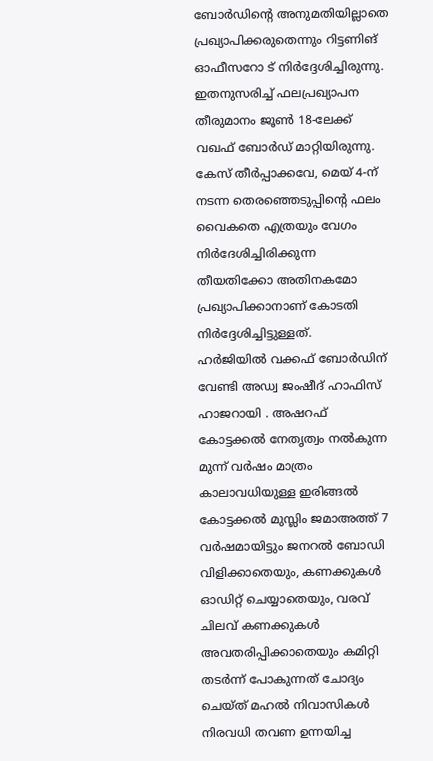ബോർഡിന്റെ അനുമതിയില്ലാതെ പ്രഖ്യാപിക്കരുതെന്നും റിട്ടണിങ് ഓഫീസറോ ട് നിർദ്ദേശിച്ചിരുന്നു. ഇതനുസരിച്ച് ഫലപ്രഖ്യാപന തീരുമാനം ജൂൺ 18-ലേക്ക് വഖഫ് ബോർഡ് മാറ്റിയിരുന്നു.
കേസ് തീര്‍പ്പാക്കവേ, മെയ് 4-ന് നടന്ന തെരഞ്ഞെടുപ്പിന്റെ ഫലം വൈകതെ എത്രയും വേഗം നിർദേശിച്ചിരിക്കുന്ന തീയതിക്കോ അതിനകമോ പ്രഖ്യാപിക്കാനാണ് കോടതി നിർദ്ദേശിച്ചിട്ടുള്ളത്.
ഹർജിയിൽ വക്കഫ് ബോർഡിന് വേണ്ടി അഡ്വ ജംഷീദ് ഹാഫിസ് ഹാജറായി . അഷറഫ് കോട്ടക്കൽ നേതൃത്വം നൽകുന്ന
മുന്ന് വർഷം മാത്രം കാലാവധിയുള്ള ഇരിങ്ങൽ കോട്ടക്കൽ മുസ്ലിം ജമാഅത്ത് 7 വർഷമായിട്ടും ജനറൽ ബോഡി വിളിക്കാതെയും, കണക്കുകൾ ഓഡിറ്റ് ചെയ്യാതെയും, വരവ് ചിലവ് കണക്കുകൾ അവതരിപ്പിക്കാതെയും കമിറ്റി തടർന്ന് പോകുന്നത് ചോദ്യം ചെയ്ത് മഹൽ നിവാസികൾ നിരവധി തവണ ഉന്നയിച്ച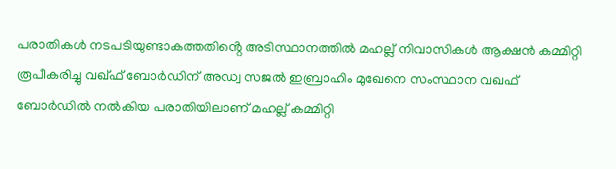പരാതികൾ നടപടിയുണ്ടാകത്തതിൻ്റെ അടിസ്ഥാനത്തിൽ മഹല്ല് നിവാസികൾ ആക്ഷൻ കമ്മിറ്റി രൂപീകരിച്ചു വഖ്ഫ് ബോർഡിന് അഡ്വ സജൽ ഇബ്രാഹിം മുഖേനെ സംസ്ഥാന വഖഫ് ബോർഡിൽ നൽകിയ പരാതിയിലാണ് മഹല്ല് കമ്മിറ്റി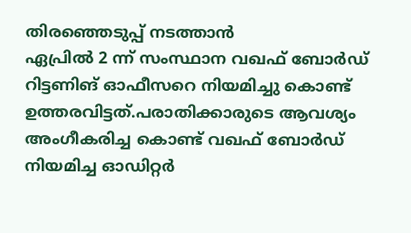തിരഞ്ഞെടുപ്പ് നടത്താൻ
ഏപ്രിൽ 2 ന്ന് സംസ്ഥാന വഖഫ് ബോർഡ് റിട്ടണിങ് ഓഫീസറെ നിയമിച്ചു കൊണ്ട് ഉത്തരവിട്ടത്.പരാതിക്കാരുടെ ആവശ്യം അംഗീകരിച്ച കൊണ്ട് വഖഫ് ബോർഡ് നിയമിച്ച ഓഡിറ്റർ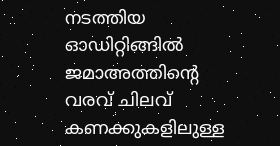നടത്തിയ ഓഡിറ്റിങ്ങിൽ ജമാഅത്തിന്റെ വരവ് ചിലവ് കണക്കുകളിലുള്ള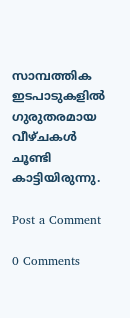സാമ്പത്തിക ഇടപാടുകളിൽ ഗുരുതരമായ വീഴ്ചകൾ ചൂണ്ടി കാട്ടിയിരുന്നു.

Post a Comment

0 Comments